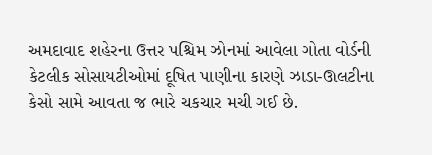અમદાવાદ શહેરના ઉત્તર પશ્ચિમ ઝોનમાં આવેલા ગોતા વોર્ડની કેટલીક સોસાયટીઓમાં દૂષિત પાણીના કારણે ઝાડા-ઊલટીના કેસો સામે આવતા જ ભારે ચકચાર મચી ગઈ છે.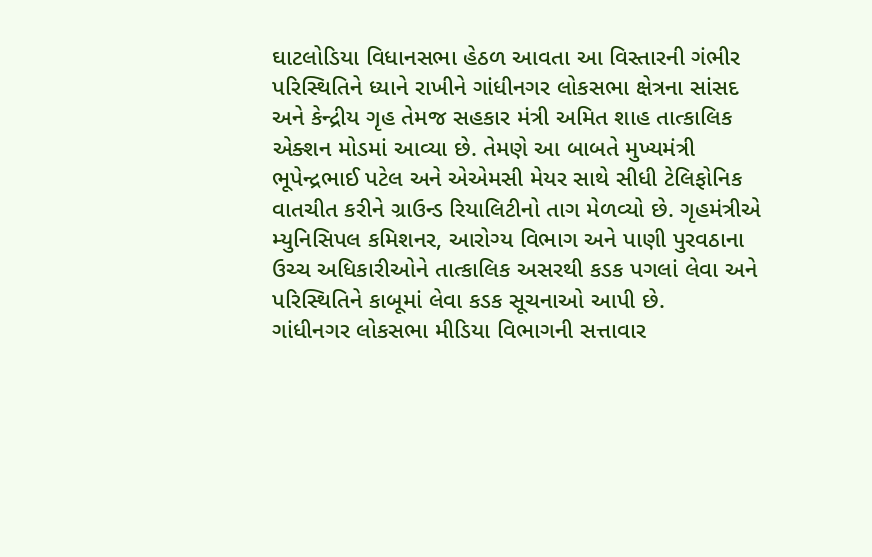ઘાટલોડિયા વિધાનસભા હેઠળ આવતા આ વિસ્તારની ગંભીર પરિસ્થિતિને ધ્યાને રાખીને ગાંધીનગર લોકસભા ક્ષેત્રના સાંસદ અને કેન્દ્રીય ગૃહ તેમજ સહકાર મંત્રી અમિત શાહ તાત્કાલિક એક્શન મોડમાં આવ્યા છે. તેમણે આ બાબતે મુખ્યમંત્રી ભૂપેન્દ્રભાઈ પટેલ અને એએમસી મેયર સાથે સીધી ટેલિફોનિક વાતચીત કરીને ગ્રાઉન્ડ રિયાલિટીનો તાગ મેળવ્યો છે. ગૃહમંત્રીએ મ્યુનિસિપલ કમિશનર, આરોગ્ય વિભાગ અને પાણી પુરવઠાના ઉચ્ચ અધિકારીઓને તાત્કાલિક અસરથી કડક પગલાં લેવા અને પરિસ્થિતિને કાબૂમાં લેવા કડક સૂચનાઓ આપી છે.
ગાંધીનગર લોકસભા મીડિયા વિભાગની સત્તાવાર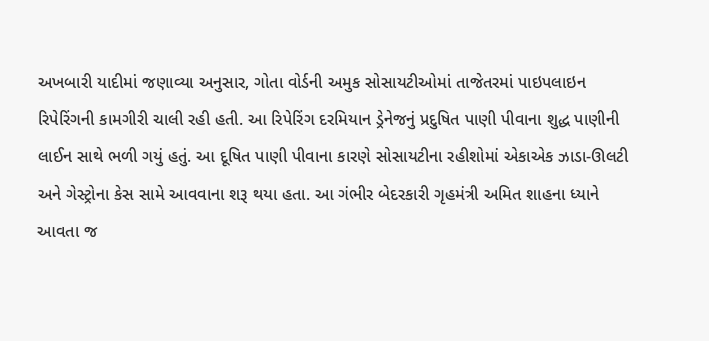અખબારી યાદીમાં જણાવ્યા અનુસાર, ગોતા વોર્ડની અમુક સોસાયટીઓમાં તાજેતરમાં પાઇપલાઇન રિપેરિંગની કામગીરી ચાલી રહી હતી. આ રિપેરિંગ દરમિયાન ડ્રેનેજનું પ્રદુષિત પાણી પીવાના શુદ્ધ પાણીની લાઈન સાથે ભળી ગયું હતું. આ દૂષિત પાણી પીવાના કારણે સોસાયટીના રહીશોમાં એકાએક ઝાડા-ઊલટી અને ગેસ્ટ્રોના કેસ સામે આવવાના શરૂ થયા હતા. આ ગંભીર બેદરકારી ગૃહમંત્રી અમિત શાહના ધ્યાને આવતા જ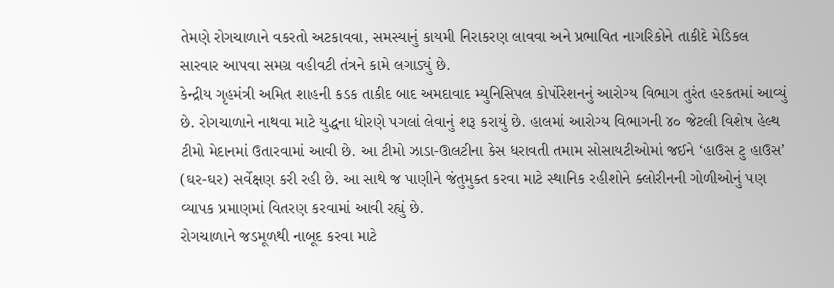તેમણે રોગચાળાને વકરતો અટકાવવા, સમસ્યાનું કાયમી નિરાકરણ લાવવા અને પ્રભાવિત નાગરિકોને તાકીદે મેડિકલ સારવાર આપવા સમગ્ર વહીવટી તંત્રને કામે લગાડ્યું છે.
કેન્દ્રીય ગૃહમંત્રી અમિત શાહની કડક તાકીદ બાદ અમદાવાદ મ્યુનિસિપલ કોર્પોરેશનનું આરોગ્ય વિભાગ તુરંત હરકતમાં આવ્યું છે. રોગચાળાને નાથવા માટે યુદ્ધના ધોરણે પગલાં લેવાનું શરૂ કરાયું છે. હાલમાં આરોગ્ય વિભાગની ૪૦ જેટલી વિશેષ હેલ્થ ટીમો મેદાનમાં ઉતારવામાં આવી છે. આ ટીમો ઝાડા-ઊલટીના કેસ ધરાવતી તમામ સોસાયટીઓમાં જઈને ‘હાઉસ ટુ હાઉસ’ (ઘર-ઘર) સર્વેક્ષણ કરી રહી છે. આ સાથે જ પાણીને જંતુમુક્ત કરવા માટે સ્થાનિક રહીશોને ક્લોરીનની ગોળીઓનું પણ વ્યાપક પ્રમાણમાં વિતરણ કરવામાં આવી રહ્યું છે.
રોગચાળાને જડમૂળથી નાબૂદ કરવા માટે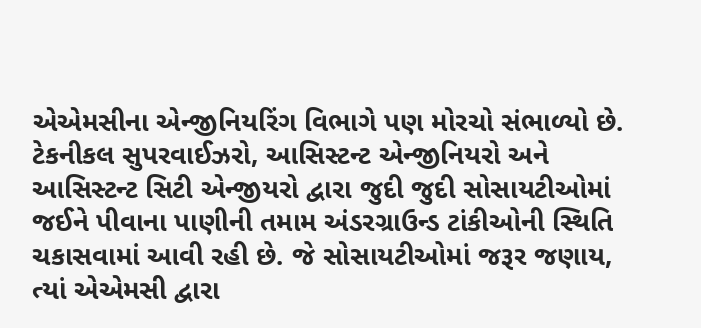એએમસીના એન્જીનિયરિંગ વિભાગે પણ મોરચો સંભાળ્યો છે. ટેકનીકલ સુપરવાઈઝરો, આસિસ્ટન્ટ એન્જીનિયરો અને આસિસ્ટન્ટ સિટી એન્જીયરો દ્વારા જુદી જુદી સોસાયટીઓમાં જઈને પીવાના પાણીની તમામ અંડરગ્રાઉન્ડ ટાંકીઓની સ્થિતિ ચકાસવામાં આવી રહી છે. જે સોસાયટીઓમાં જરૂર જણાય, ત્યાં એએમસી દ્વારા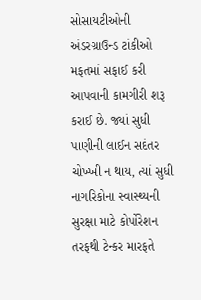સોસાયટીઓની અંડરગ્રાઉન્ડ ટાંકીઓ મફતમાં સફાઈ કરી આપવાની કામગીરી શરૂ કરાઈ છે. જ્યાં સુધી પાણીની લાઈન સદંતર ચોખ્ખી ન થાય, ત્યાં સુધી નાગરિકોના સ્વાસ્થ્યની સુરક્ષા માટે કોર્પોરેશન તરફથી ટેન્કર મારફતે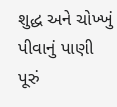શુદ્ધ અને ચોખ્ખું પીવાનું પાણી પૂરું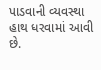પાડવાની વ્યવસ્થા હાથ ધરવામાં આવી છે.